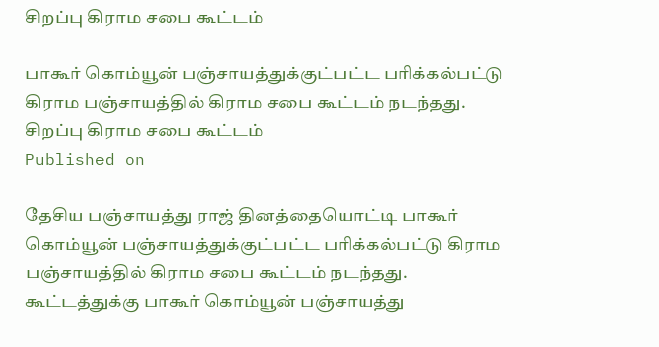சிறப்பு கிராம சபை கூட்டம்

பாகூர் கொம்யூன் பஞ்சாயத்துக்குட்பட்ட பரிக்கல்பட்டு கிராம பஞ்சாயத்தில் கிராம சபை கூட்டம் நடந்தது.
சிறப்பு கிராம சபை கூட்டம்
Published on

தேசிய பஞ்சாயத்து ராஜ் தினத்தையொட்டி பாகூர் கொம்யூன் பஞ்சாயத்துக்குட்பட்ட பரிக்கல்பட்டு கிராம பஞ்சாயத்தில் கிராம சபை கூட்டம் நடந்தது. கூட்டத்துக்கு பாகூர் கொம்யூன் பஞ்சாயத்து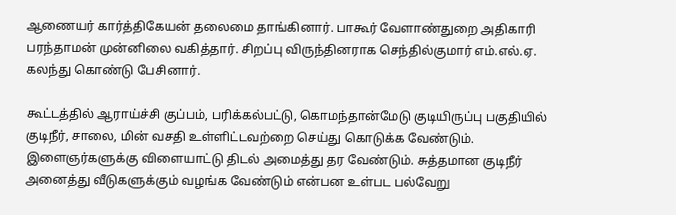ஆணையர் கார்த்திகேயன் தலைமை தாங்கினார். பாகூர் வேளாண்துறை அதிகாரி பரந்தாமன் முன்னிலை வகித்தார். சிறப்பு விருந்தினராக செந்தில்குமார் எம்.எல்.ஏ. கலந்து கொண்டு பேசினார்.

கூட்டத்தில் ஆராய்ச்சி குப்பம், பரிக்கல்பட்டு, கொமந்தான்மேடு குடியிருப்பு பகுதியில் குடிநீர், சாலை, மின் வசதி உள்ளிட்டவற்றை செய்து கொடுக்க வேண்டும். இளைஞர்களுக்கு விளையாட்டு திடல் அமைத்து தர வேண்டும். சுத்தமான குடிநீர் அனைத்து வீடுகளுக்கும் வழங்க வேண்டும் என்பன உள்பட பல்வேறு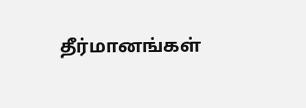தீர்மானங்கள்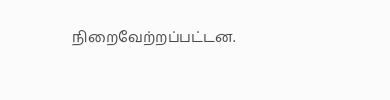நிறைவேற்றப்பட்டன.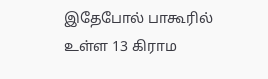இதேபோல் பாகூரில் உள்ள 13 கிராம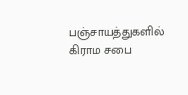பஞ்சாயத்துகளில் கிராம சபை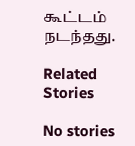கூட்டம் நடந்தது.

Related Stories

No stories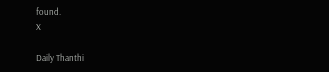found.
X

Daily Thanthi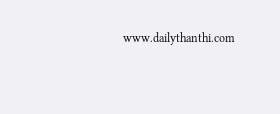www.dailythanthi.com